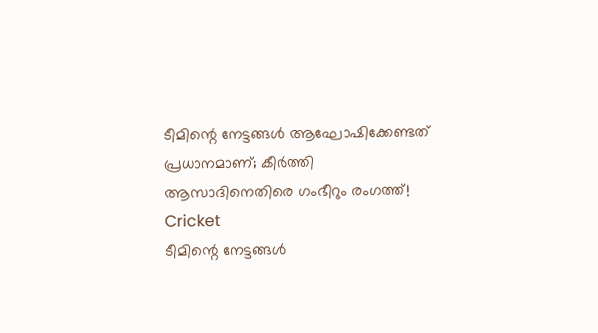ടീമിന്റെ നേട്ടങ്ങള്‍ ആഘോഷിക്കേണ്ടത് പ്രധാനമാണ്; കീര്‍ത്തി ആസാദിനെതിരെ ഗംഭീറും രംഗത്ത്!
Cricket
ടീമിന്റെ നേട്ടങ്ങള്‍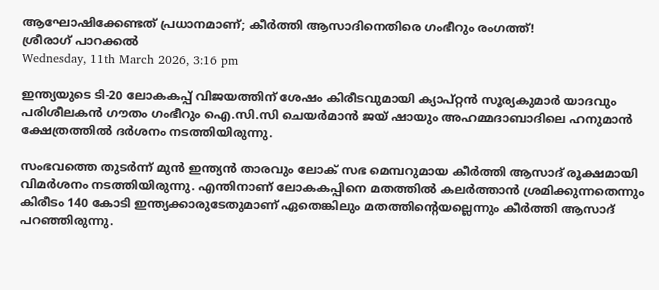ആഘോഷിക്കേണ്ടത് പ്രധാനമാണ്; കീര്‍ത്തി ആസാദിനെതിരെ ഗംഭീറും രംഗത്ത്!
ശ്രീരാഗ് പാറക്കല്‍
Wednesday, 11th March 2026, 3:16 pm

ഇന്ത്യയുടെ ടി-20 ലോകകപ്പ് വിജയത്തിന് ശേഷം കിരീടവുമായി ക്യാപ്റ്റന്‍ സൂര്യകുമാര്‍ യാദവും പരിശീലകന്‍ ഗൗതം ഗംഭീറും ഐ.സി.സി ചെയര്‍മാന്‍ ജയ് ഷായും അഹമ്മദാബാദിലെ ഹനുമാന്‍ ക്ഷേത്രത്തില്‍ ദര്‍ശനം നടത്തിയിരുന്നു.

സംഭവത്തെ തുടര്‍ന്ന് മുന്‍ ഇന്ത്യന്‍ താരവും ലോക് സഭ മെമ്പറുമായ കീര്‍ത്തി ആസാദ് രൂക്ഷമായി വിമര്‍ശനം നടത്തിയിരുന്നു. എന്തിനാണ് ലോകകപ്പിനെ മതത്തില്‍ കലര്‍ത്താന്‍ ശ്രമിക്കുന്നതെന്നും കിരീടം 140 കോടി ഇന്ത്യക്കാരുടേതുമാണ് ഏതെങ്കിലും മതത്തിന്റെയല്ലെന്നും കീര്‍ത്തി ആസാദ് പറഞ്ഞിരുന്നു.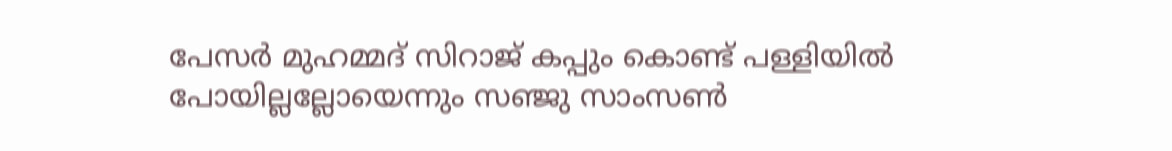പേസര്‍ മുഹമ്മദ് സിറാജ് കപ്പും കൊണ്ട് പള്ളിയില്‍ പോയില്ലല്ലോയെന്നും സഞ്ജു സാംസണ്‍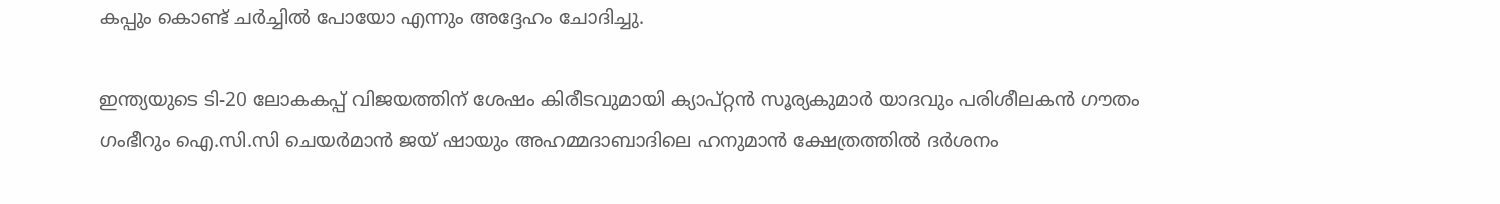കപ്പും കൊണ്ട് ചര്‍ച്ചില്‍ പോയോ എന്നും അദ്ദേഹം ചോദിച്ചു.

ഇന്ത്യയുടെ ടി-20 ലോകകപ്പ് വിജയത്തിന് ശേഷം കിരീടവുമായി ക്യാപ്റ്റന്‍ സൂര്യകുമാര്‍ യാദവും പരിശീലകന്‍ ഗൗതം ഗംഭീറും ഐ.സി.സി ചെയര്‍മാന്‍ ജയ് ഷായും അഹമ്മദാബാദിലെ ഹനുമാന്‍ ക്ഷേത്രത്തില്‍ ദര്‍ശനം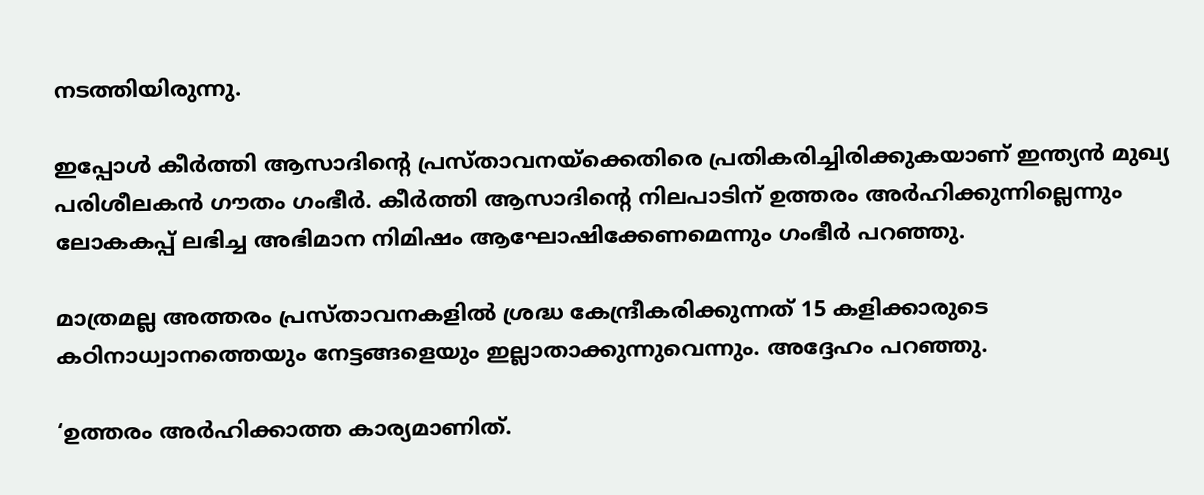നടത്തിയിരുന്നു.

ഇപ്പോള്‍ കീര്‍ത്തി ആസാദിന്റെ പ്രസ്താവനയ്‌ക്കെതിരെ പ്രതികരിച്ചിരിക്കുകയാണ് ഇന്ത്യന്‍ മുഖ്യ പരിശീലകന്‍ ഗൗതം ഗംഭീര്‍. കീര്‍ത്തി ആസാദിന്റെ നിലപാടിന് ഉത്തരം അര്‍ഹിക്കുന്നില്ലെന്നും ലോകകപ്പ് ലഭിച്ച അഭിമാന നിമിഷം ആഘോഷിക്കേണമെന്നും ഗംഭീര്‍ പറഞ്ഞു.

മാത്രമല്ല അത്തരം പ്രസ്താവനകളില്‍ ശ്രദ്ധ കേന്ദ്രീകരിക്കുന്നത് 15 കളിക്കാരുടെ കഠിനാധ്വാനത്തെയും നേട്ടങ്ങളെയും ഇല്ലാതാക്കുന്നുവെന്നും. അദ്ദേഹം പറഞ്ഞു.

‘ഉത്തരം അര്‍ഹിക്കാത്ത കാര്യമാണിത്.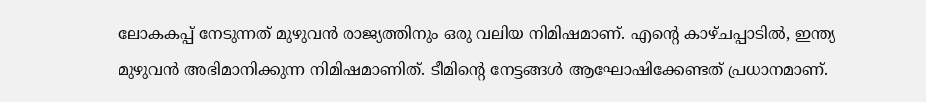ലോകകപ്പ് നേടുന്നത് മുഴുവന്‍ രാജ്യത്തിനും ഒരു വലിയ നിമിഷമാണ്. എന്റെ കാഴ്ചപ്പാടില്‍, ഇന്ത്യ മുഴുവന്‍ അഭിമാനിക്കുന്ന നിമിഷമാണിത്. ടീമിന്റെ നേട്ടങ്ങള്‍ ആഘോഷിക്കേണ്ടത് പ്രധാനമാണ്.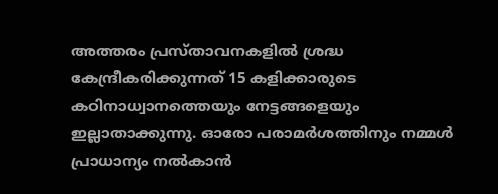അത്തരം പ്രസ്താവനകളില്‍ ശ്രദ്ധ കേന്ദ്രീകരിക്കുന്നത് 15 കളിക്കാരുടെ കഠിനാധ്വാനത്തെയും നേട്ടങ്ങളെയും ഇല്ലാതാക്കുന്നു. ഓരോ പരാമര്‍ശത്തിനും നമ്മള്‍ പ്രാധാന്യം നല്‍കാന്‍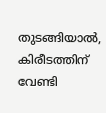തുടങ്ങിയാല്‍, കിരീടത്തിന് വേണ്ടി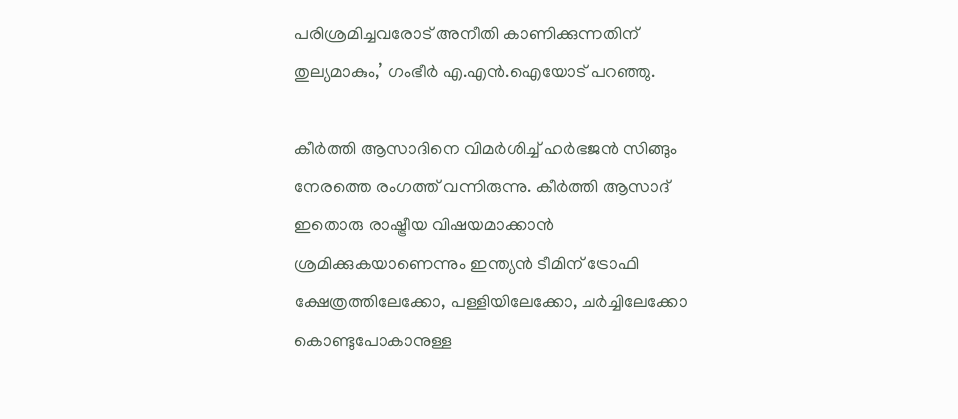പരിശ്രമിച്ചവരോട് അനീതി കാണിക്കുന്നതിന് തുല്യമാകും,’ ഗംഭീര്‍ എ.എന്‍.ഐയോട് പറഞ്ഞു.

കീര്‍ത്തി ആസാദിനെ വിമര്‍ശിച്ച് ഹര്‍ഭജന്‍ സിങ്ങും നേരത്തെ രംഗത്ത് വന്നിരുന്നു. കീര്‍ത്തി ആസാദ് ഇതൊരു രാഷ്ട്രീയ വിഷയമാക്കാന്‍ ശ്രമിക്കുകയാണെന്നും ഇന്ത്യന്‍ ടീമിന് ട്രോഫി ക്ഷേത്രത്തിലേക്കോ, പള്ളിയിലേക്കോ, ചര്‍ച്ചിലേക്കോ കൊണ്ടുപോകാനുള്ള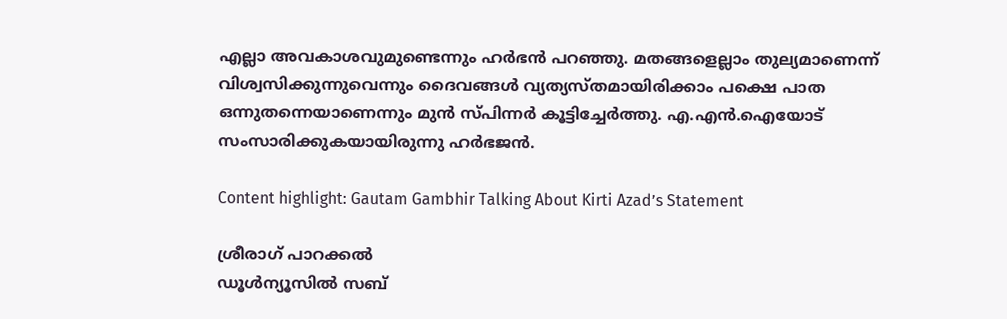എല്ലാ അവകാശവുമുണ്ടെന്നും ഹര്‍ഭന്‍ പറഞ്ഞു. മതങ്ങളെല്ലാം തുല്യമാണെന്ന് വിശ്വസിക്കുന്നുവെന്നും ദൈവങ്ങള്‍ വ്യത്യസ്തമായിരിക്കാം പക്ഷെ പാത ഒന്നുതന്നെയാണെന്നും മുന്‍ സ്പിന്നര്‍ കൂട്ടിച്ചേര്‍ത്തു. എ.എന്‍.ഐയോട് സംസാരിക്കുകയായിരുന്നു ഹര്‍ഭജന്‍.

Content highlight: Gautam Gambhir Talking About Kirti Azad’s Statement

ശ്രീരാഗ് പാറക്കല്‍
ഡൂള്‍ന്യൂസില്‍ സബ്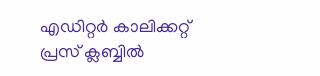എഡിറ്റര്‍ കാലിക്കറ്റ് പ്രസ് ക്ലബ്ബില്‍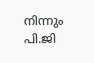നിന്നും പി.ജി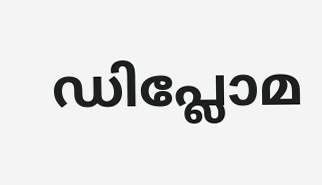ഡിപ്ലോമ